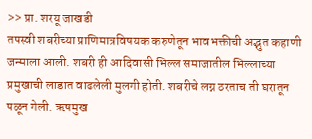>> प्रा. शरयू जाखडी
तपस्वी शबरीच्या प्राणिमात्रविषयक करुणेतून भावभक्तीची अद्भुत कहाणी जन्माला आली. शबरी ही आदिवासी भिल्ल समाजातील भिल्लाच्या प्रमुखाची लाडात वाढलेली मुलगी होती. शबरीचे लग्न ठरताच ती घरातून पळून गेली. ऋषमुख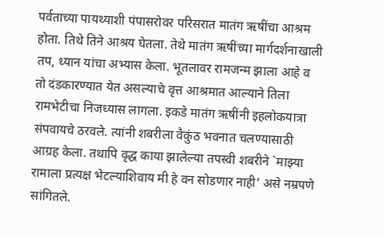पर्वताच्या पायथ्याशी पंपासरोवर परिसरात मातंग ऋषींचा आश्रम होता. तिथे तिने आश्रय घेतला. तेथे मातंग ऋषींच्या मार्गदर्शनाखाली तप, ध्यान यांचा अभ्यास केला. भूतलावर रामजन्म झाला आहे व तो दंडकारण्यात येत असल्याचे वृत्त आश्रमात आल्याने तिला रामभेटीचा निजध्यास लागला. इकडे मातंग ऋषींनी इहलोकयात्रा संपवायचे ठरवले. त्यांनी शबरीला वैकुंठ भवनात चलण्यासाठी आग्रह केला. तथापि वृद्ध काया झालेल्या तपस्वी शबरीने `माझ्या रामाला प्रत्यक्ष भेटल्याशिवाय मी हे वन सोडणार नाही’ असे नम्रपणे सांगितले.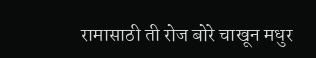रामासाठी ती रोज बोरे चाखून मधुर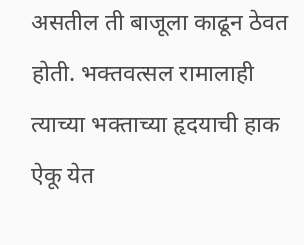असतील ती बाजूला काढून ठेवत होती. भक्तवत्सल रामालाही त्याच्या भक्ताच्या हृदयाची हाक ऐकू येत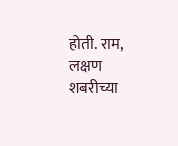होती. राम, लक्षण शबरीच्या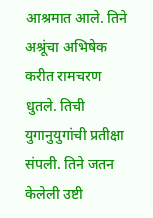आश्रमात आले. तिने अश्रूंचा अभिषेक करीत रामचरण धुतले. तिची युगानुयुगांची प्रतीक्षा संपली. तिने जतन केलेली उष्टी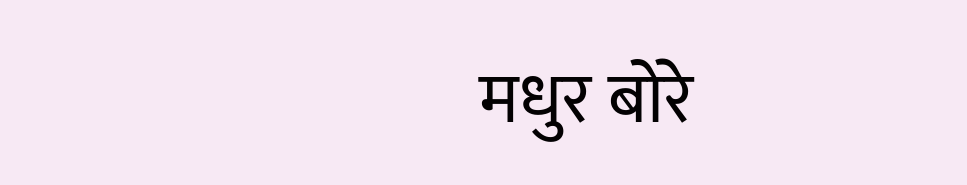मधुर बोरे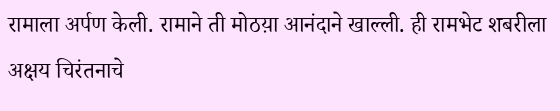रामाला अर्पण केली. रामाने ती मोठय़ा आनंदाने खाल्ली. ही रामभेट शबरीला अक्षय चिरंतनाचे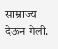साम्राज्य देऊन गेली.